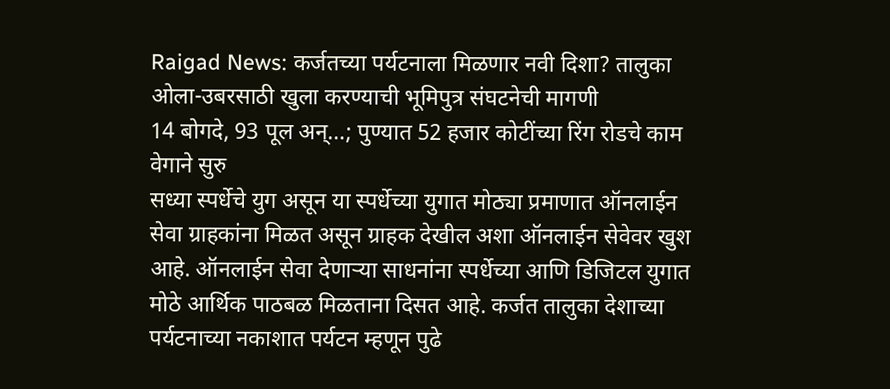Raigad News: कर्जतच्या पर्यटनाला मिळणार नवी दिशा? तालुका ओला-उबरसाठी खुला करण्याची भूमिपुत्र संघटनेची मागणी
14 बोगदे, 93 पूल अन्…; पुण्यात 52 हजार कोटींच्या रिंग रोडचे काम वेगाने सुरु
सध्या स्पर्धेचे युग असून या स्पर्धेच्या युगात मोठ्या प्रमाणात ऑनलाईन सेवा ग्राहकांना मिळत असून ग्राहक देखील अशा ऑनलाईन सेवेवर खुश आहे. ऑनलाईन सेवा देणाऱ्या साधनांना स्पर्धेच्या आणि डिजिटल युगात मोठे आर्थिक पाठबळ मिळताना दिसत आहे. कर्जत तालुका देशाच्या पर्यटनाच्या नकाशात पर्यटन म्हणून पुढे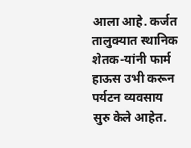आला आहे. कर्जत तालुक्यात स्थानिक शेतक-यांनी फार्म हाऊस उभी करून पर्यटन व्यवसाय सुरु केले आहेत.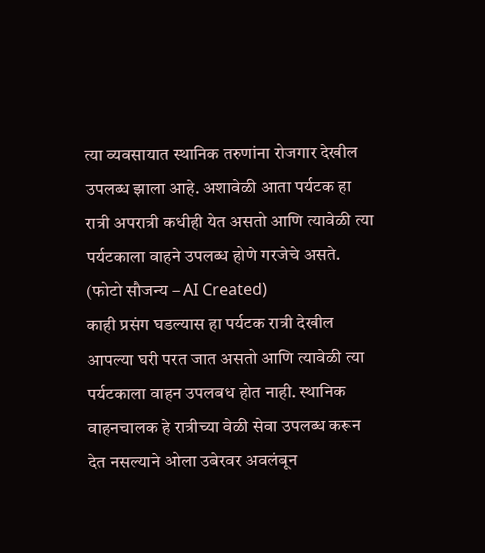त्या व्यवसायात स्थानिक तरुणांना रोजगार देखील उपलब्ध झाला आहे. अशावेळी आता पर्यटक हा रात्री अपरात्री कधीही येत असतो आणि त्यावेळी त्या पर्यटकाला वाहने उपलब्ध होणे गरजेचे असते. (फोटो सौजन्य – AI Created)
काही प्रसंग घडल्यास हा पर्यटक रात्री देखील आपल्या घरी परत जात असतो आणि त्यावेळी त्या पर्यटकाला वाहन उपलबध होत नाही. स्थानिक वाहनचालक हे रात्रीच्या वेळी सेवा उपलब्ध करून देत नसल्याने ओला उबेरवर अवलंबून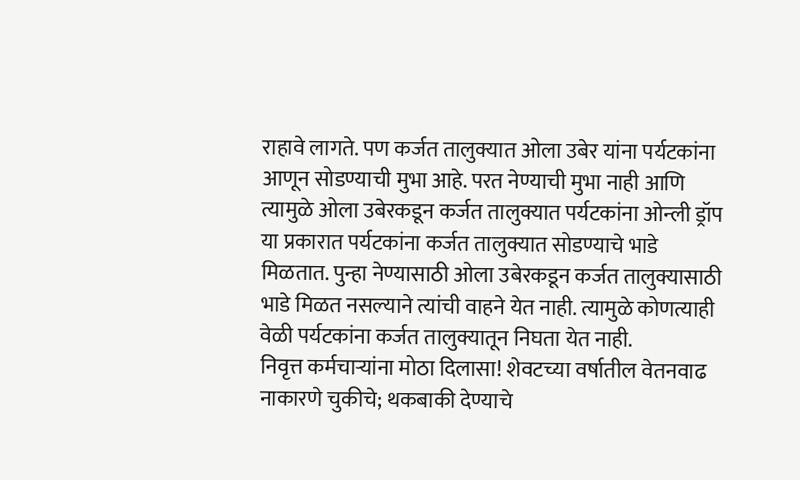राहावे लागते. पण कर्जत तालुक्यात ओला उबेर यांना पर्यटकांना आणून सोडण्याची मुभा आहे. परत नेण्याची मुभा नाही आणि त्यामुळे ओला उबेरकडून कर्जत तालुक्यात पर्यटकांना ओन्ली ड्रॉप या प्रकारात पर्यटकांना कर्जत तालुक्यात सोडण्याचे भाडे मिळतात. पुन्हा नेण्यासाठी ओला उबेरकडून कर्जत तालुक्यासाठी भाडे मिळत नसल्याने त्यांची वाहने येत नाही. त्यामुळे कोणत्याही वेळी पर्यटकांना कर्जत तालुक्यातून निघता येत नाही.
निवृत्त कर्मचाऱ्यांना मोठा दिलासा! शेवटच्या वर्षातील वेतनवाढ नाकारणे चुकीचे; थकबाकी देण्याचे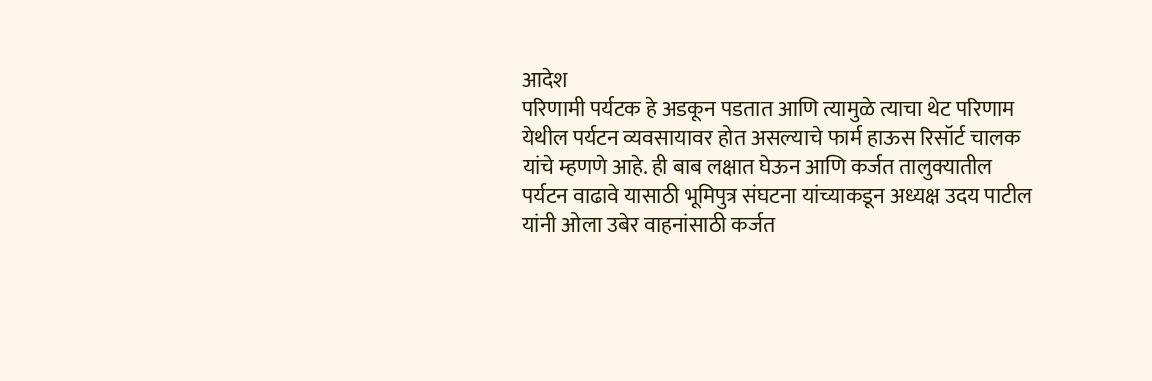आदेश
परिणामी पर्यटक हे अडकून पडतात आणि त्यामुळे त्याचा थेट परिणाम येथील पर्यटन व्यवसायावर होत असल्याचे फार्म हाऊस रिसॉर्ट चालक यांचे म्हणणे आहे. ही बाब लक्षात घेऊन आणि कर्जत तालुक्यातील पर्यटन वाढावे यासाठी भूमिपुत्र संघटना यांच्याकडून अध्यक्ष उदय पाटील यांनी ओला उबेर वाहनांसाठी कर्जत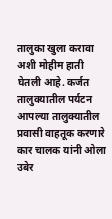तालुका खुला करावा अशी मोहीम हाती घेतली आहे. कर्जत तालुक्यातील पर्यटन आपल्या तालुक्यातील प्रवासी वाहतूक करणारे कार चालक यांनी ओला उबेर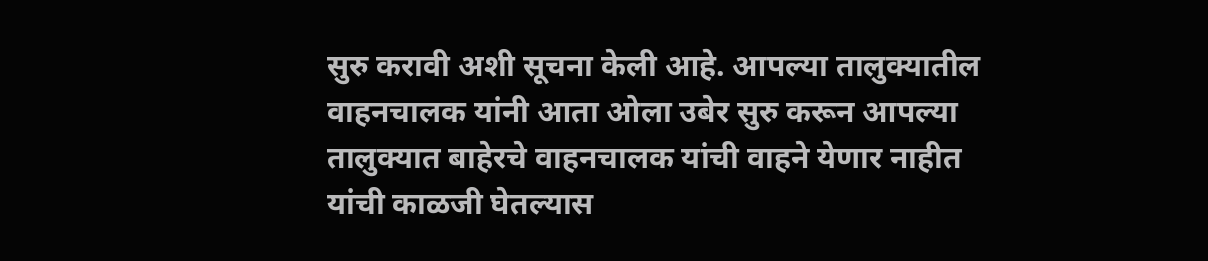सुरु करावी अशी सूचना केली आहे. आपल्या तालुक्यातील वाहनचालक यांनी आता ओला उबेर सुरु करून आपल्या तालुक्यात बाहेरचे वाहनचालक यांची वाहने येणार नाहीत यांची काळजी घेतल्यास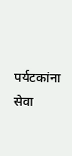पर्यटकांना सेवा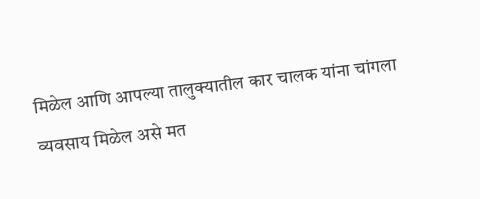मिळेल आणि आपल्या तालुक्यातील कार चालक यांना चांगला व्यवसाय मिळेल असे मत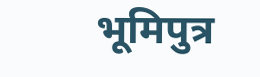भूमिपुत्र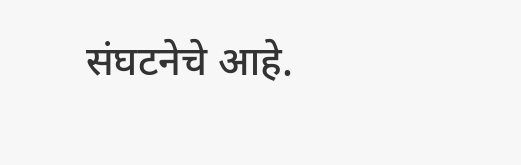संघटनेचे आहे.